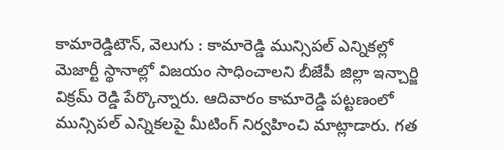కామారెడ్డిటౌన్, వెలుగు : కామారెడ్డి మున్సిపల్ ఎన్నికల్లో మెజార్టీ స్థానాల్లో విజయం సాధించాలని బీజేపీ జిల్లా ఇన్చార్జి విక్రమ్ రెడ్డి పేర్కొన్నారు. ఆదివారం కామారెడ్డి పట్టణంలో మున్సిపల్ ఎన్నికలపై మీటింగ్ నిర్వహించి మాట్లాడారు. గత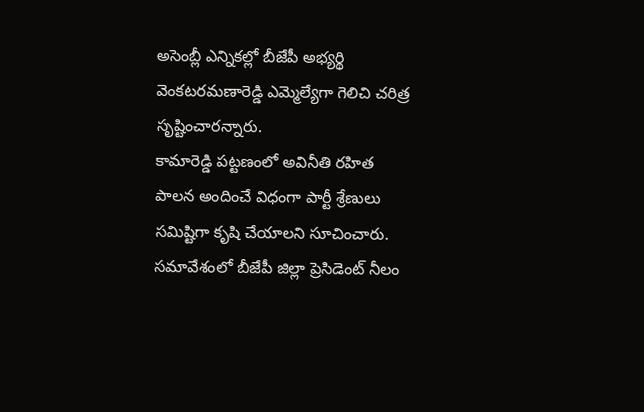అసెంబ్లీ ఎన్నికల్లో బీజేపీ అభ్యర్థి వెంకటరమణారెడ్డి ఎమ్మెల్యేగా గెలిచి చరిత్ర సృష్టించారన్నారు.
కామారెడ్డి పట్టణంలో అవినీతి రహిత పాలన అందించే విధంగా పార్టీ శ్రేణులు సమిష్టిగా కృషి చేయాలని సూచించారు. సమావేశంలో బీజేపీ జిల్లా ప్రెసిడెంట్ నీలం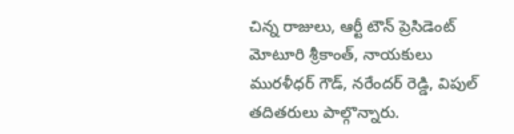చిన్న రాజులు, ఆర్టీ టౌన్ ప్రెసిడెంట్ మోటూరి శ్రీకాంత్, నాయకులు మురళీధర్ గౌడ్, నరేందర్ రెడ్డి, విపుల్ తదితరులు పాల్గొన్నారు.